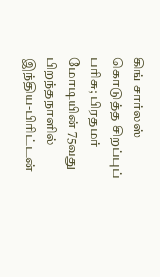கிங் சார்லஸ் கொடுத்த சிறப்புப் பரிசு; பிரதமர் மோடியின் 75வது பிறந்தநாளில் இந்திய-பிரிட்டன்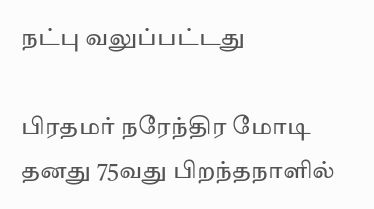நட்பு வலுப்பட்டது

பிரதமர் நரேந்திர மோடி தனது 75வது பிறந்தநாளில்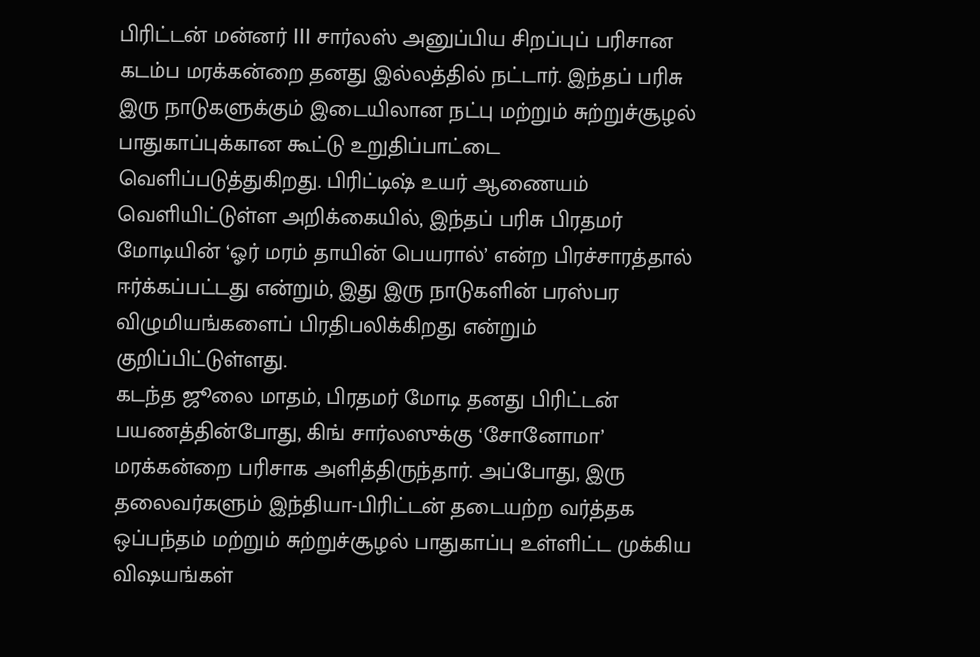பிரிட்டன் மன்னர் III சார்லஸ் அனுப்பிய சிறப்புப் பரிசான கடம்ப மரக்கன்றை தனது இல்லத்தில் நட்டார். இந்தப் பரிசு இரு நாடுகளுக்கும் இடையிலான நட்பு மற்றும் சுற்றுச்சூழல் பாதுகாப்புக்கான கூட்டு உறுதிப்பாட்டை வெளிப்படுத்துகிறது. பிரிட்டிஷ் உயர் ஆணையம் வெளியிட்டுள்ள அறிக்கையில், இந்தப் பரிசு பிரதமர் மோடியின் ‘ஓர் மரம் தாயின் பெயரால்’ என்ற பிரச்சாரத்தால் ஈர்க்கப்பட்டது என்றும், இது இரு நாடுகளின் பரஸ்பர விழுமியங்களைப் பிரதிபலிக்கிறது என்றும் குறிப்பிட்டுள்ளது.
கடந்த ஜூலை மாதம், பிரதமர் மோடி தனது பிரிட்டன் பயணத்தின்போது, கிங் சார்லஸுக்கு ‘சோனோமா’ மரக்கன்றை பரிசாக அளித்திருந்தார். அப்போது, இரு தலைவர்களும் இந்தியா-பிரிட்டன் தடையற்ற வர்த்தக ஒப்பந்தம் மற்றும் சுற்றுச்சூழல் பாதுகாப்பு உள்ளிட்ட முக்கிய விஷயங்கள்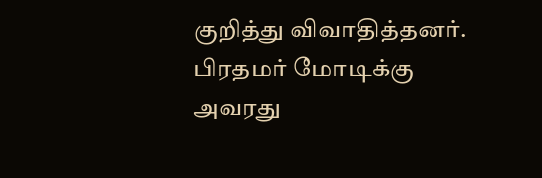குறித்து விவாதித்தனர். பிரதமர் மோடிக்கு அவரது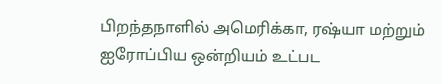பிறந்தநாளில் அமெரிக்கா, ரஷ்யா மற்றும் ஐரோப்பிய ஒன்றியம் உட்பட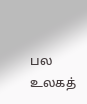பல உலகத்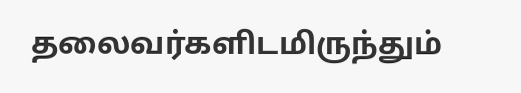தலைவர்களிடமிருந்தும்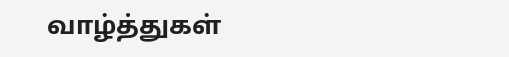வாழ்த்துகள்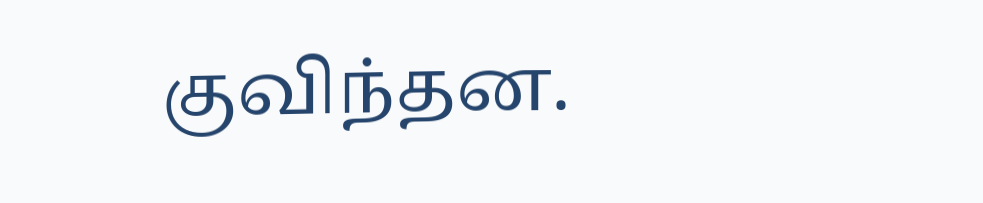குவிந்தன.